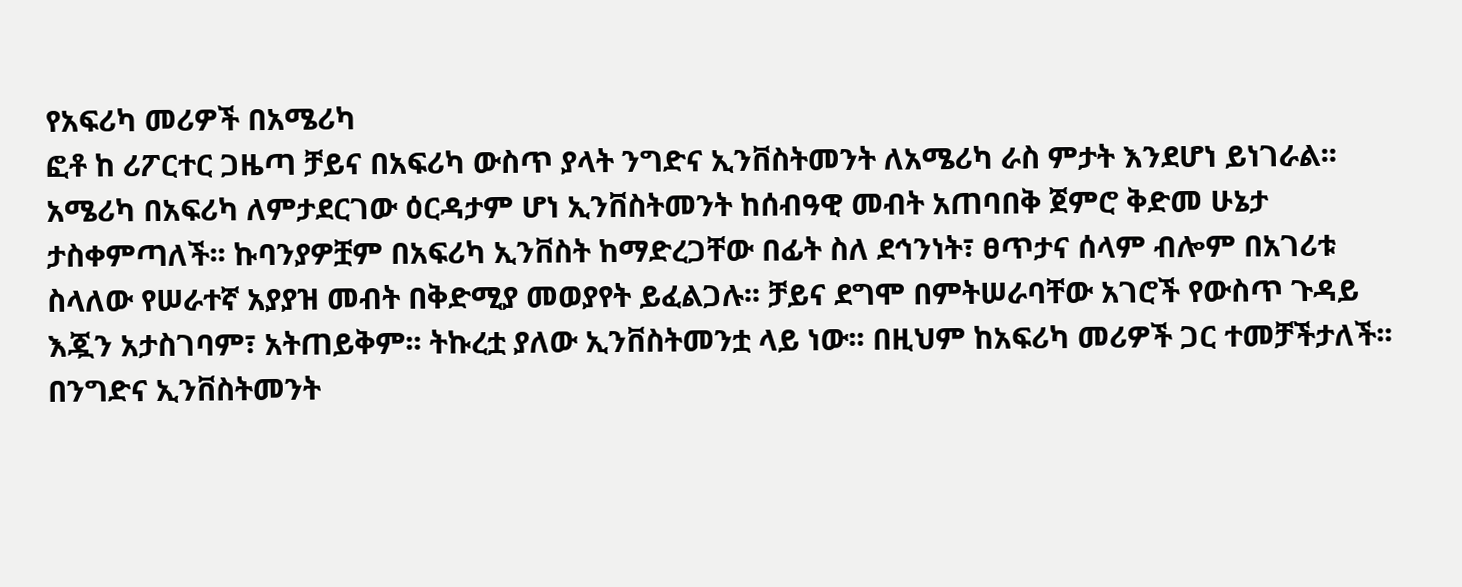የአፍሪካ መሪዎች በአሜሪካ
ፎቶ ከ ሪፖርተር ጋዜጣ ቻይና በአፍሪካ ውስጥ ያላት ንግድና ኢንቨስትመንት ለአሜሪካ ራስ ምታት እንደሆነ ይነገራል፡፡ አሜሪካ በአፍሪካ ለምታደርገው ዕርዳታም ሆነ ኢንቨስትመንት ከሰብዓዊ መብት አጠባበቅ ጀምሮ ቅድመ ሁኔታ ታስቀምጣለች፡፡ ኩባንያዎቿም በአፍሪካ ኢንቨስት ከማድረጋቸው በፊት ስለ ደኅንነት፣ ፀጥታና ሰላም ብሎም በአገሪቱ ስላለው የሠራተኛ አያያዝ መብት በቅድሚያ መወያየት ይፈልጋሉ፡፡ ቻይና ደግሞ በምትሠራባቸው አገሮች የውስጥ ጉዳይ እጇን አታስገባም፣ አትጠይቅም፡፡ ትኩረቷ ያለው ኢንቨስትመንቷ ላይ ነው፡፡ በዚህም ከአፍሪካ መሪዎች ጋር ተመቻችታለች፡፡ በንግድና ኢንቨስትመንት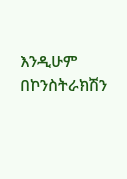እንዲሁም በኮንስትራክሽን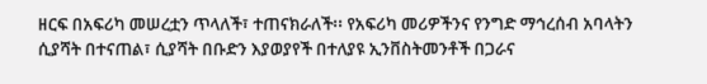ዘርፍ በአፍሪካ መሠረቷን ጥላለች፣ ተጠናክራለች፡፡ የአፍሪካ መሪዎችንና የንግድ ማኅረሰብ አባላትን ሲያሻት በተናጠል፣ ሲያሻት በቡድን እያወያየች በተለያዩ ኢንቨስትመንቶች በጋራና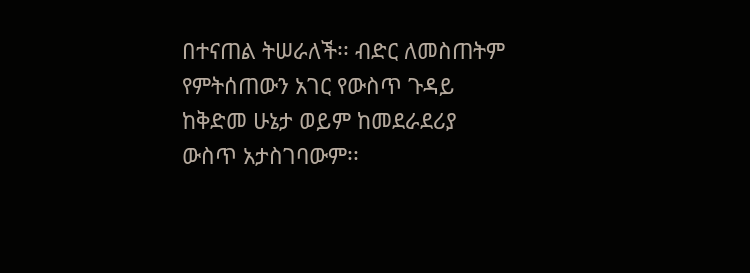በተናጠል ትሠራለች፡፡ ብድር ለመስጠትም የምትሰጠውን አገር የውስጥ ጉዳይ ከቅድመ ሁኔታ ወይም ከመደራደሪያ ውስጥ አታስገባውም፡፡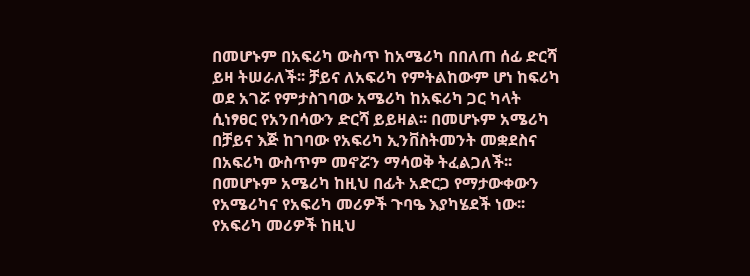በመሆኑም በአፍሪካ ውስጥ ከአሜሪካ በበለጠ ሰፊ ድርሻ ይዛ ትሠራለች፡፡ ቻይና ለአፍሪካ የምትልከውም ሆነ ከፍሪካ ወደ አገሯ የምታስገባው አሜሪካ ከአፍሪካ ጋር ካላት ሲነፃፀር የአንበሳውን ድርሻ ይይዛል፡፡ በመሆኑም አሜሪካ በቻይና እጅ ከገባው የአፍሪካ ኢንቨስትመንት መቋደስና በአፍሪካ ውስጥም መኖሯን ማሳወቅ ትፈልጋለች፡፡ በመሆኑም አሜሪካ ከዚህ በፊት አድርጋ የማታውቀውን የአሜሪካና የአፍሪካ መሪዎች ጉባዔ እያካሄደች ነው፡፡ የአፍሪካ መሪዎች ከዚህ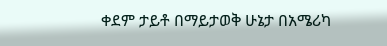ቀደም ታይቶ በማይታወቅ ሁኔታ በአሜሪካ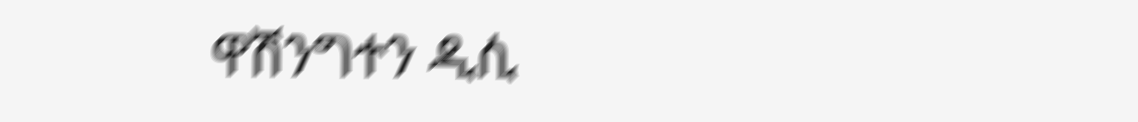ዋሽንግተን ዲሲ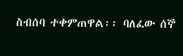ስብሰባ ተቀምጠዋል፡፡ ባለፈው ሰኞ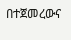በተጀመረውና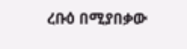ረቡዕ በሚያበቃው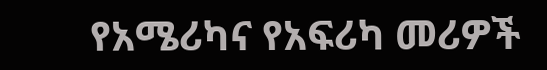የአሜሪካና የአፍሪካ መሪዎች